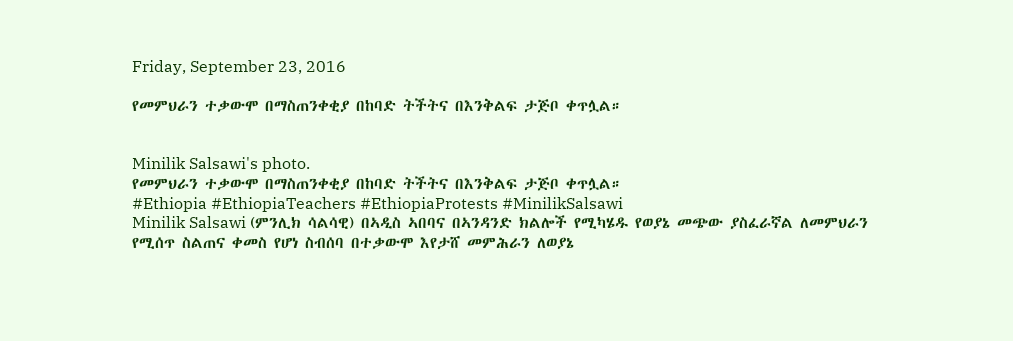Friday, September 23, 2016

የመምህራን ተቃውሞ በማስጠንቀቂያ በከባድ ትችትና በእንቅልፍ ታጅቦ ቀጥሏል።


Minilik Salsawi's photo.
የመምህራን ተቃውሞ በማስጠንቀቂያ በከባድ ትችትና በእንቅልፍ ታጅቦ ቀጥሏል።
#Ethiopia #EthiopiaTeachers #EthiopiaProtests #MinilikSalsawi
Minilik Salsawi (ምንሊክ ሳልሳዊ) በኣዲስ ኣበባና በኣንዳንድ ክልሎች የሚካሄዱ የወያኔ መጭው ያስፈራኛል ለመምህራን የሚሰጥ ስልጠና ቀመስ የሆነ ስብሰባ በተቃውሞ እየታሸ መምሕራን ለወያኔ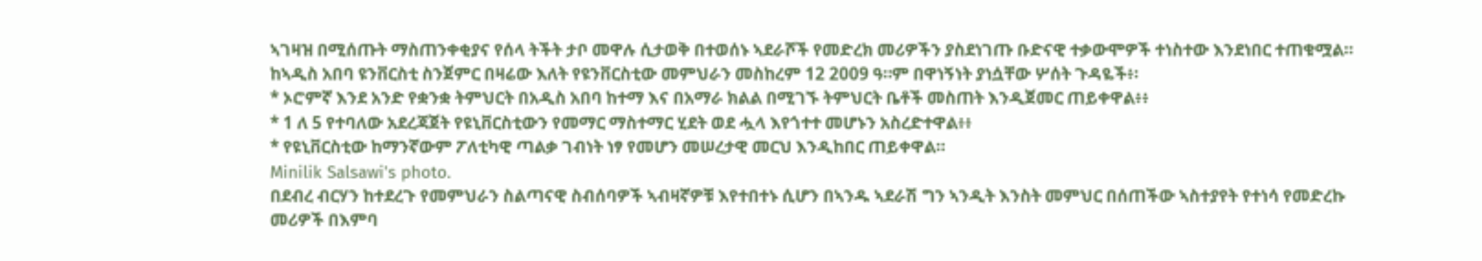ኣገዛዝ በሚሰጡት ማስጠንቀቂያና የሰላ ትችት ታቦ መዋሉ ሲታወቅ በተወሰኑ ኣደራሾች የመድረክ መሪዎችን ያስደነገጡ ቡድናዊ ተቃውሞዎች ተነስተው እንደነበር ተጠቁሟል።
ከኣዲስ አበባ ዩንቨርስቲ ስንጀምር በዛሬው እለት የዩንቨርስቲው መምህራን መስከረም 12 2009 ዓ።ም በዋነኝነት ያነሷቸው ሦሰት ጉዳዬች፥፡
* ኦሮምኛ እንደ አንድ የቋንቋ ትምህርት በአዲስ አበባ ከተማ እና በአማራ ክልል በሚገኙ ትምህርት ቤቶች መስጠት እንዲጀመር ጠይቀዋል፥፥
* 1 ለ 5 የተባለው አደረጃጀት የዩኒቨርስቲውን የመማር ማስተማር ሂደት ወደ ሗላ እየጎተተ መሆኑን አስረድተዋል፥፥
* የዩኒቨርስቲው ከማንኛውም ፖለቲካዊ ጣልቃ ገብነት ነፃ የመሆን መሠረታዊ መርህ እንዲከበር ጠይቀዋል።
Minilik Salsawi's photo.
በደብረ ብርሃን ከተደረጉ የመምህራን ስልጣናዊ ስብሰባዎች ኣብዛኛዎቹ እየተበተኑ ሲሆን በኣንዱ ኣደራሽ ግን ኣንዲት እንስት መምህር በሰጠችው ኣስተያየት የተነሳ የመድረኩ መሪዎች በእምባ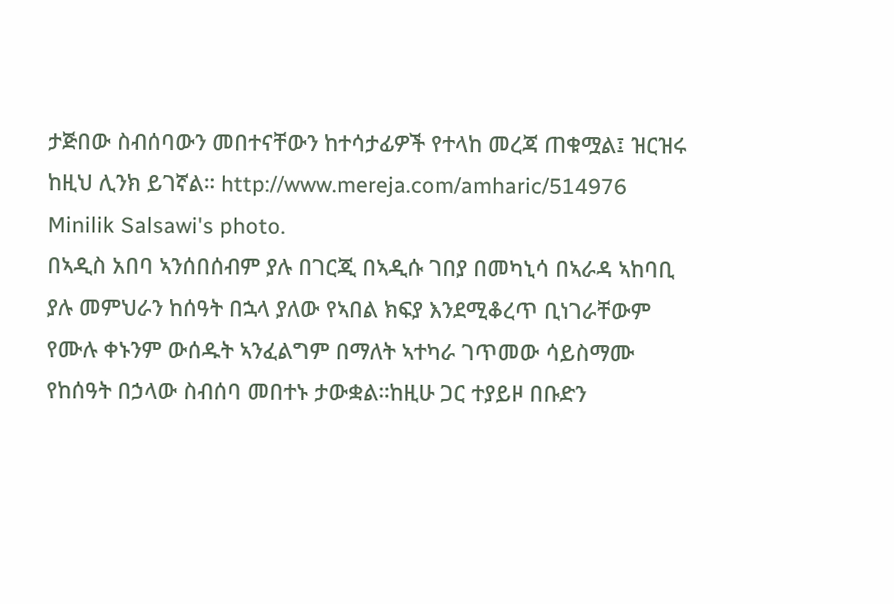ታጅበው ስብሰባውን መበተናቸውን ከተሳታፊዎች የተላከ መረጃ ጠቁሟል፤ ዝርዝሩ ከዚህ ሊንክ ይገኛል። http://www.mereja.com/amharic/514976
Minilik Salsawi's photo.
በኣዲስ አበባ ኣንሰበሰብም ያሉ በገርጂ በኣዲሱ ገበያ በመካኒሳ በኣራዳ ኣከባቢ ያሉ መምህራን ከሰዓት በኋላ ያለው የኣበል ክፍያ እንደሚቆረጥ ቢነገራቸውም የሙሉ ቀኑንም ውሰዱት ኣንፈልግም በማለት ኣተካራ ገጥመው ሳይስማሙ የከሰዓት በኃላው ስብሰባ መበተኑ ታውቋል።ከዚሁ ጋር ተያይዞ በቡድን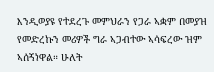እንዲወያዩ የተደረጉ መምህራን የጋራ ኣቋም በመያዝ የመድረኩን መሪዎች ግራ ኣጋብተው ኣሳፍረው ዝም ኣሰኝነዋል። ሁለት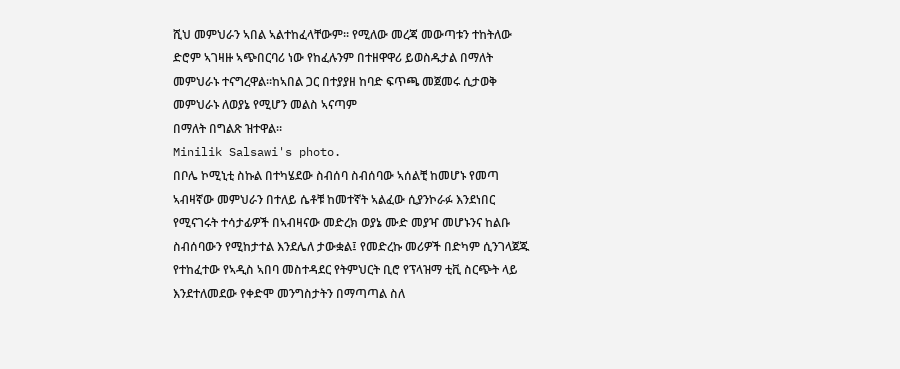ሺህ መምህራን ኣበል ኣልተከፈላቸውም። የሚለው መረጃ መውጣቱን ተከትለው ድሮም ኣገዛዙ ኣጭበርባሪ ነው የከፈሉንም በተዘዋዋሪ ይወስዱታል በማለት መምህራኑ ተናግረዋል።ከኣበል ጋር በተያያዘ ከባድ ፍጥጫ መጀመሩ ሲታወቅ መምህራኑ ለወያኔ የሚሆን መልስ ኣናጣም
በማለት በግልጽ ዝተዋል።
Minilik Salsawi's photo.
በቦሌ ኮሚኒቲ ስኩል በተካሄደው ስብሰባ ስብሰባው ኣሰልቺ ከመሆኑ የመጣ ኣብዛኛው መምህራን በተለይ ሴቶቹ ከመተኛት ኣልፈው ሲያንኮራፉ እንደነበር የሚናገሩት ተሳታፊዎች በኣብዛናው መድረክ ወያኔ ሙድ መያዣ መሆኑንና ከልቡ ስብሰባውን የሚከታተል እንደሌለ ታውቋል፤ የመድረኩ መሪዎች በድካም ሲንገላጀጁ የተከፈተው የኣዲስ ኣበባ መስተዳደር የትምህርት ቢሮ የፕላዝማ ቲቪ ስርጭት ላይ እንደተለመደው የቀድሞ መንግስታትን በማጣጣል ስለ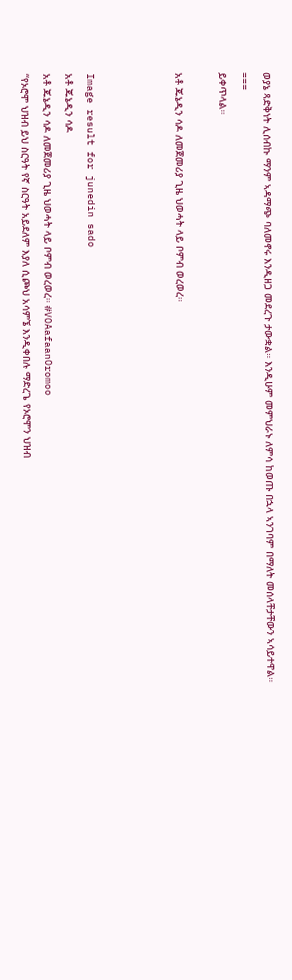ወያኔ ጻድቅነት ሊሰብኩ ማንም ኣዳማጭ ባለመኖሩ እንዲዘጋ መደረጉ ታውቋል። እንዲሁም መምህራኑ ለምሳ ከወጡ በኋላ ኣንገባም በማለት መሰላቸታቸውን ኣሳይተዋል።
===
ይቀጥላል።

አቶ ጁኔዲን ሳዶ ለመጀመሪያ ጊዜ ህወሓት ላይ ቦምብ ወረወረ።



Image result for junedin sado
አቶ ጁኔዲን ሳዶ
አቶ ጁኔዲን ሳዶ ለመጀመሪያ ጊዜ ህወሓት ላይ ቦምብ ወረወረ። #VOAafaanOromoo
“የኦሮሞ ህዝብ ይህ ስርዓት የኛ ስርዓት አይደለም እያለ ሲጮህ አሳምኜ እንዲቀበሉ ማድረጌ የኦሮሞን ህዝብ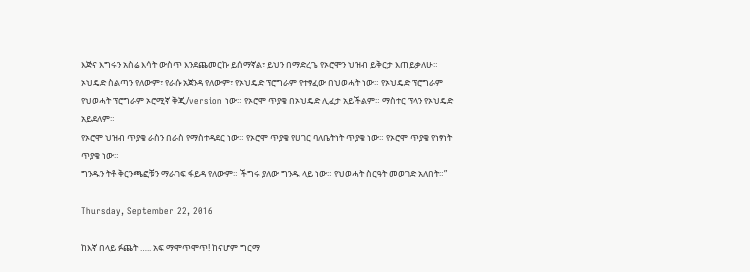እጅና እግሩን አስሬ እሳት ውስጥ እንደጨመርኩ ይሰማኛል፣ ይህን በማድረጌ የኦሮሞን ህዝብ ይቅርታ እጠይቃለሁ።
ኦህዴድ ስልጣን የለውም፣ የራሱ አጀንዳ የለውም፣ የኦህዴድ ፕሮግራም የተፃፈው በህወሓት ነው። የኦህዴድ ፕሮግራም የህወሓት ፕሮግራም ኦሮሚኛ ቅጂ/version ነው። የኦሮሞ ጥያቄ በኦህዴድ ሊፈታ አይችልም። ማስተር ፕላን የኦህዴድ አይደለም።
የኦሮሞ ህዝብ ጥያቄ ራስን በራስ የማስተዳደር ነው። የኦሮሞ ጥያቄ የሀገር ባለቤትነት ጥያቄ ነው። የኦሮሞ ጥያቄ የነፃነት ጥያቄ ነው።
ግንዱን ትቶ ቅርንጫፎቹን ማራገፍ ፋይዳ የለውም። ችግሩ ያለው ግንዱ ላይ ነው። የህወሓት ስርዓት መወገድ አለበት።”

Thursday, September 22, 2016

ከእኛ በላይ ፉጨት ….. አፍ ማሞጥሞጥ! ከናሆም ግርማ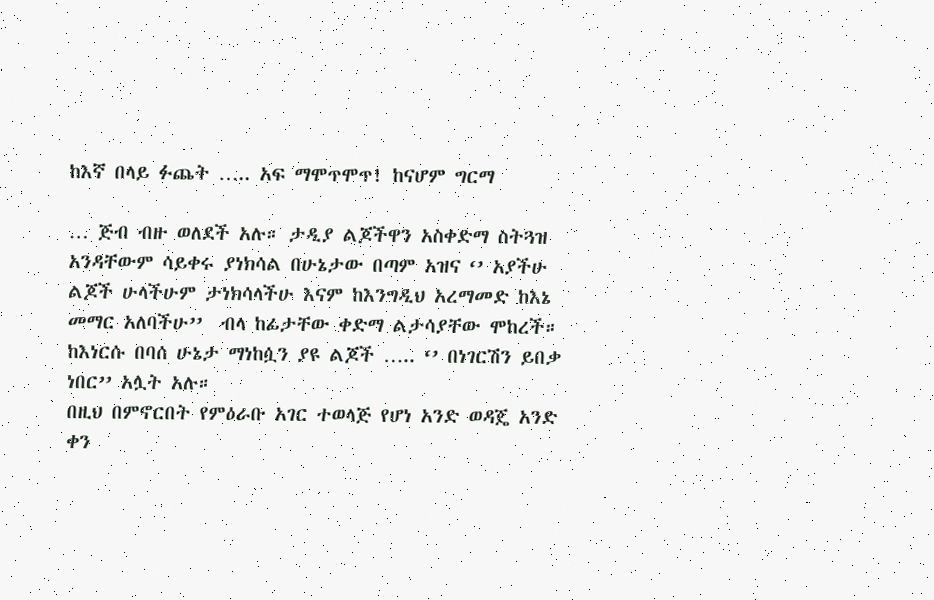ከእኛ በላይ ፉጨት ….. አፍ ማሞጥሞጥ! ከናሆም ግርማ

… ጅብ ብዙ ወለደች አሉ። ታዲያ ልጆችዋን አስቀድማ ስትጓዝ አንዳቸውም ሳይቀሩ ያነክሳል በሁኔታው በጣም አዝና ‘’ አያችሁ ልጆች ሁላችሁም ታነክሳላችሁ እናም ከእንግዲህ አረማመድ ከእኔ መማር አለባችሁ’’  ብላ ከፊታቸው ቀድማ ልታሳያቸው ሞከረች። ከእነርሱ በባሰ ሁኔታ ማነከሷን ያዩ ልጆች ….. ‘’ በነገርሽን ይበቃ ነበር’’ አሏት አሉ።
በዚህ በምኖርበት የምዕራቡ አገር ተወላጅ የሆነ አንድ ወዳጄ አንድ ቀን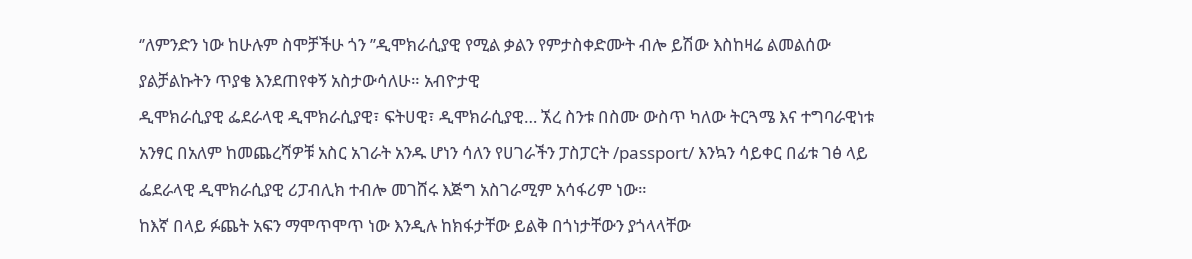‘’ለምንድን ነው ከሁሉም ስሞቻችሁ ጎን ’’ዲሞክራሲያዊ የሚል ቃልን የምታስቀድሙት ብሎ ይሽው እስከዛሬ ልመልሰው ያልቻልኩትን ጥያቄ እንደጠየቀኝ አስታውሳለሁ። አብዮታዊ
ዲሞክራሲያዊ ፌደራላዊ ዲሞክራሲያዊ፣ ፍትሀዊ፣ ዲሞክራሲያዊ… ኧረ ስንቱ በስሙ ውስጥ ካለው ትርጓሜ እና ተግባራዊነቱ አንፃር በአለም ከመጨረሻዎቹ አስር አገራት አንዱ ሆነን ሳለን የሀገራችን ፓስፓርት /passport/ እንኳን ሳይቀር በፊቱ ገፅ ላይ ፌደራላዊ ዲሞክራሲያዊ ሪፓብሊክ ተብሎ መገሸሩ እጅግ አስገራሚም አሳፋሪም ነው።
ከእኛ በላይ ፉጨት አፍን ማሞጥሞጥ ነው እንዲሉ ከክፋታቸው ይልቅ በጎነታቸውን ያጎላላቸው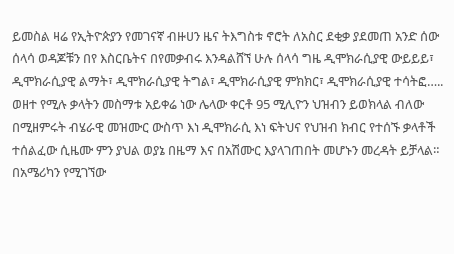ይመስል ዛሬ የኢትዮጵያን የመገናኛ ብዙሀን ዜና ትእግስቱ ኖሮት ለአስር ደቂቃ ያደመጠ አንድ ሰው ሰላሳ ወዳጆቹን በየ እስርቤትና በየመቃብሩ እንዳልሸኘ ሁሉ ሰላሳ ግዜ ዲሞክራሲያዊ ውይይይ፣ ዲሞክራሲያዊ ልማት፣ ዲሞክራሲያዊ ትግል፣ ዲሞክራሲያዊ ምክክር፣ ዲሞክራሲያዊ ተሳትፎ….. ወዘተ የሚሉ ቃላትን መስማቱ አይቀሬ ነው ሌላው ቀርቶ 95 ሚሊዮን ህዝብን ይወክላል ብለው በሚዘምሩት ብሄራዊ መዝሙር ውስጥ እነ ዲሞክራሲ እነ ፍትህና የህዝብ ክብር የተሰኙ ቃላቶች ተሰልፈው ሲዜሙ ምን ያህል ወያኔ በዜማ እና በአሽሙር እያላገጠበት መሆኑን መረዳት ይቻላል።
በአሜሪካን የሚገኘው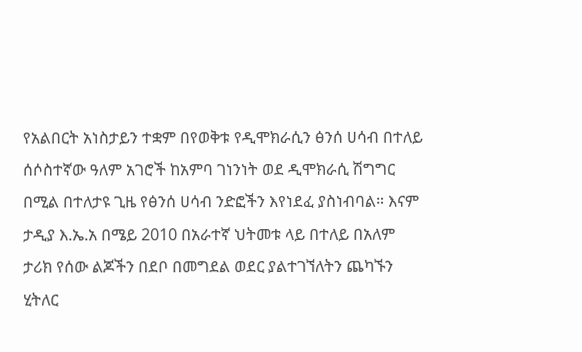የአልበርት አነስታይን ተቋም በየወቅቱ የዲሞክራሲን ፅንሰ ሀሳብ በተለይ ሰሶስተኛው ዓለም አገሮች ከአምባ ገነንነት ወደ ዲሞክራሲ ሽግግር በሚል በተለታዩ ጊዜ የፅንሰ ሀሳብ ንድፎችን እየነደፈ ያስነብባል። እናም ታዲያ እ.ኤ.አ በሜይ 2010 በአራተኛ ህትመቱ ላይ በተለይ በአለም ታሪክ የሰው ልጆችን በደቦ በመግደል ወደር ያልተገኘለትን ጨካኙን ሂትለር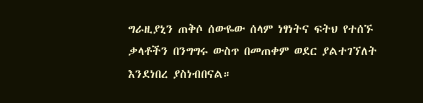ግራዚያኒን ጠቅሶ ሰውዬው ሰላም ነፃነትና ፍትህ የተሰኙ ቃላቶችን በንግግሩ ውስጥ በመጠቀም ወደር ያልተገኘለት እንደነበረ ያስነብበናል።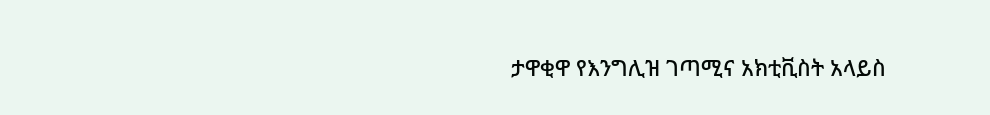ታዋቂዋ የእንግሊዝ ገጣሚና አክቲቪስት አላይስ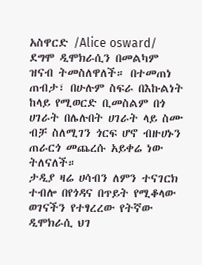አስዋርድ /Alice osward/ ደግሞ ዲሞክራሲን በመልካም ዝናብ ትመስለዋለች። በተመጠነ ጠብታ፣ በሁሉም ስፍራ በእኩልነት ከላይ የሚወርድ ቢመስልም በጎ ሀገራት በሌሉበት ሀገራት ላይ ስሙ ብቻ ስለሚገን ጎርፍ ሆኖ ብዙሀኑን ጠራርጎ መጨረሱ አይቀሬ ነው ትለናለች።
ታዲያ ዛሬ ሀሳብን ለምን ተናገርክ ተብሎ በየጎዳና በጥይት የሚቆላው ወገናችን የተፃረረው የትኛው ዲሞክራሲ ህገ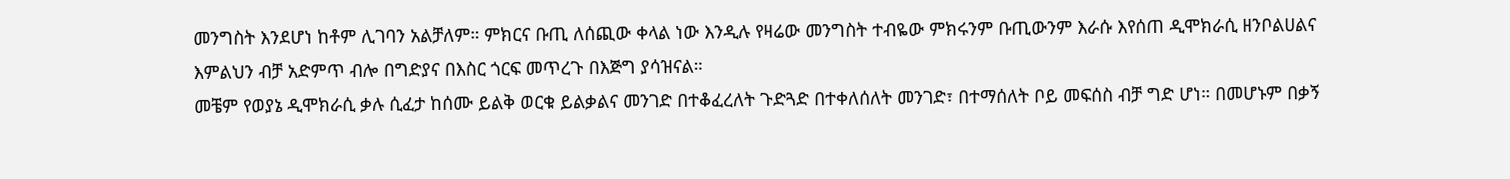መንግስት እንደሆነ ከቶም ሊገባን አልቻለም። ምክርና ቡጢ ለሰጪው ቀላል ነው እንዲሉ የዛሬው መንግስት ተብዬው ምክሩንም ቡጢውንም እራሱ እየሰጠ ዲሞክራሲ ዘንቦልሀልና እምልህን ብቻ አድምጥ ብሎ በግድያና በእስር ጎርፍ መጥረጉ በእጅግ ያሳዝናል።
መቼም የወያኔ ዲሞክራሲ ቃሉ ሲፈታ ከሰሙ ይልቅ ወርቁ ይልቃልና መንገድ በተቆፈረለት ጉድጓድ በተቀለሰለት መንገድ፣ በተማሰለት ቦይ መፍሰስ ብቻ ግድ ሆነ። በመሆኑም በቃኝ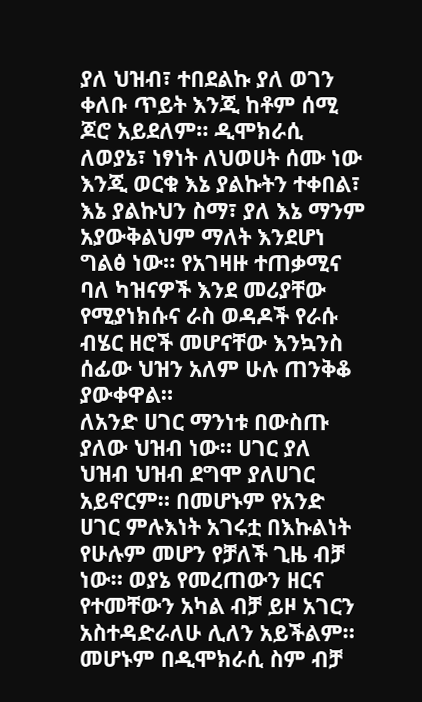ያለ ህዝብ፣ ተበደልኩ ያለ ወገን ቀለቡ ጥይት እንጂ ከቶም ሰሚ ጆሮ አይደለም። ዲሞክራሲ ለወያኔ፣ ነፃነት ለህወሀት ሰሙ ነው እንጂ ወርቁ እኔ ያልኩትን ተቀበል፣ እኔ ያልኩህን ስማ፣ ያለ እኔ ማንም አያውቅልህም ማለት እንደሆነ ግልፅ ነው። የአገዛዙ ተጠቃሚና ባለ ካዝናዎች እንደ መሪያቸው የሚያነክሱና ራስ ወዳዶች የራሱ ብሄር ዘሮች መሆናቸው እንኳንስ ሰፊው ህዝን አለም ሁሉ ጠንቅቆ ያውቀዋል።
ለአንድ ሀገር ማንነቱ በውስጡ ያለው ህዝብ ነው። ሀገር ያለ ህዝብ ህዝብ ደግሞ ያለሀገር አይኖርም። በመሆኑም የአንድ ሀገር ምሉእነት አገሩቷ በእኩልነት የሁሉም መሆን የቻለች ጊዜ ብቻ ነው። ወያኔ የመረጠውን ዘርና የተመቸውን አካል ብቻ ይዞ አገርን አስተዳድራለሁ ሊለን አይችልም። መሆኑም በዲሞክራሲ ስም ብቻ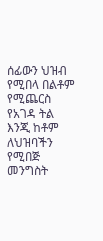ሰፊውን ህዝብ የሚበላ በልቶም የሚጨርስ የአገዳ ትል እንጂ ከቶም ለህዝባችን የሚበጅ መንግስት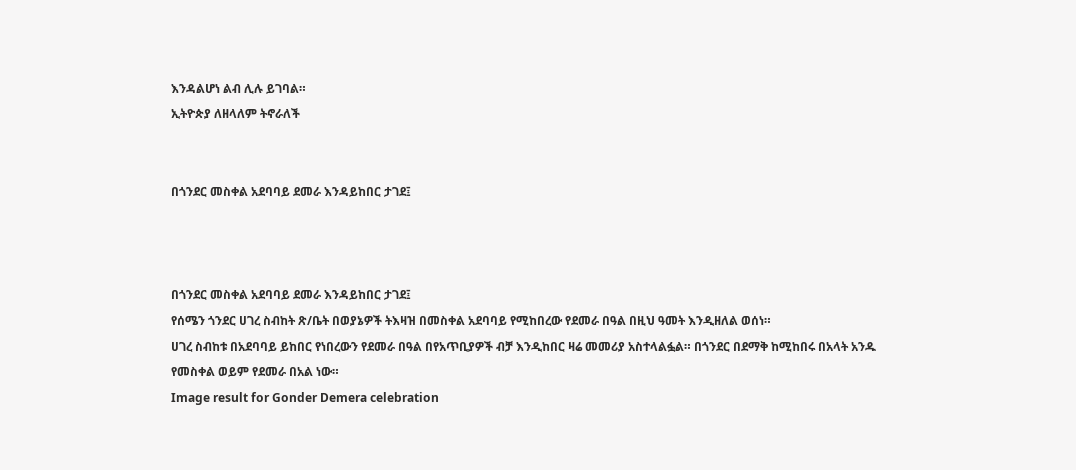እንዳልሆነ ልብ ሊሉ ይገባል።
ኢትዮጵያ ለዘላለም ትኖራለች


በጎንደር መስቀል አደባባይ ደመራ እንዳይከበር ታገደ፤



በጎንደር መስቀል አደባባይ ደመራ እንዳይከበር ታገደ፤
የሰሜን ጎንደር ሀገረ ስብከት ጽ/ቤት በወያኔዎች ትእዛዝ በመስቀል አደባባይ የሚከበረው የደመራ በዓል በዚህ ዓመት እንዲዘለል ወሰነ።
ሀገረ ስብከቱ በአደባባይ ይከበር የነበረውን የደመራ በዓል በየአጥቢያዎች ብቻ እንዲከበር ዛሬ መመሪያ አስተላልፏል። በጎንደር በደማቅ ከሚከበሩ በአላት አንዱ የመስቀል ወይም የደመራ በአል ነው።
Image result for Gonder Demera celebration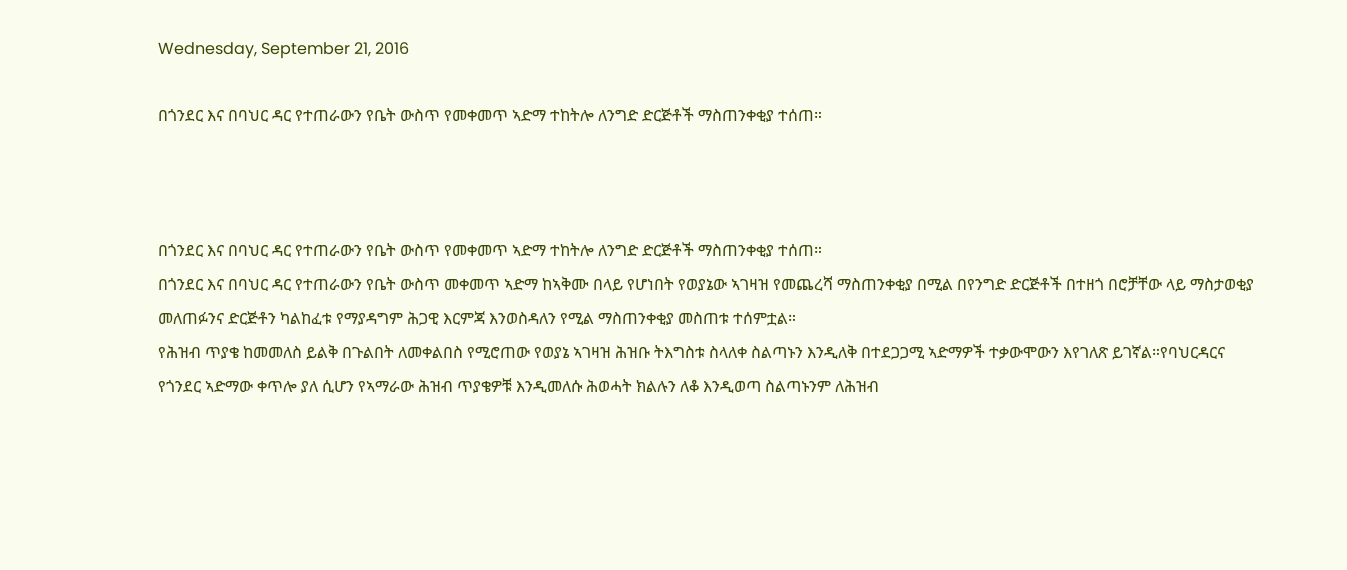Wednesday, September 21, 2016

በጎንደር እና በባህር ዳር የተጠራውን የቤት ውስጥ የመቀመጥ ኣድማ ተከትሎ ለንግድ ድርጅቶች ማስጠንቀቂያ ተሰጠ።



በጎንደር እና በባህር ዳር የተጠራውን የቤት ውስጥ የመቀመጥ ኣድማ ተከትሎ ለንግድ ድርጅቶች ማስጠንቀቂያ ተሰጠ።
በጎንደር እና በባህር ዳር የተጠራውን የቤት ውስጥ መቀመጥ ኣድማ ከኣቅሙ በላይ የሆነበት የወያኔው ኣገዛዝ የመጨረሻ ማስጠንቀቂያ በሚል በየንግድ ድርጅቶች በተዘጎ በሮቻቸው ላይ ማስታወቂያ መለጠፉንና ድርጅቶን ካልከፈቱ የማያዳግም ሕጋዊ እርምጃ እንወስዳለን የሚል ማስጠንቀቂያ መስጠቱ ተሰምቷል።
የሕዝብ ጥያቄ ከመመለስ ይልቅ በጉልበት ለመቀልበስ የሚሮጠው የወያኔ ኣገዛዝ ሕዝቡ ትእግስቱ ስላለቀ ስልጣኑን እንዲለቅ በተደጋጋሚ ኣድማዎች ተቃውሞውን እየገለጽ ይገኛል።የባህርዳርና የጎንደር ኣድማው ቀጥሎ ያለ ሲሆን የኣማራው ሕዝብ ጥያቄዎቹ እንዲመለሱ ሕወሓት ክልሉን ለቆ እንዲወጣ ስልጣኑንም ለሕዝብ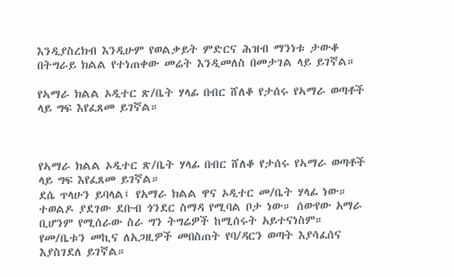እንዲያስረክብ እንዲሁም የወልቃይት ምድርና ሕዝብ ማንነቱ ታውቆ በትግራይ ክልል የተነጠቀው መሬት እንዲመለስ በመታገል ላይ ይገኛል።

የኣማራ ክልል ኦዲተር ጽ/ቤት ሃላፊ በብር ሸለቆ የታሰሩ የኣማራ ወጣቶች ላይ ግፍ እየፈጸመ ይገኛል።



የኣማራ ክልል ኦዲተር ጽ/ቤት ሃላፊ በብር ሸለቆ የታሰሩ የኣማራ ወጣቶች ላይ ግፍ እየፈጸመ ይገኛል።
ደሴ ጥላሁን ይባላል፤ የአማራ ክልል ዋና ኦዲተር መ/ቤት ሃላፊ ነው። ተወልዶ ያደገው ደቡብ ጎንደር ስማዳ የሚባል ቦታ ነው። ሰውየው አማራ ቢሆንም የሚሰራው ስራ ግን ትግሬዎች ከሚሰሩት አይተናነስም። የመ/ቤቱን መኪና ለአጋዚዎች መበስጠት የባ/ዳርን ወጣት እያሳፈሰና እያስገደለ ይገኛል።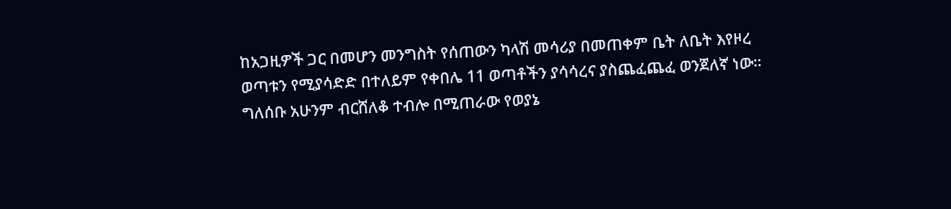ከአጋዚዎች ጋር በመሆን መንግስት የሰጠውን ካላሽ መሳሪያ በመጠቀም ቤት ለቤት እየዞረ ወጣቱን የሚያሳድድ በተለይም የቀበሌ 11 ወጣቶችን ያሳሳረና ያስጨፈጨፈ ወንጀለኛ ነው። ግለሰቡ አሁንም ብርሸለቆ ተብሎ በሚጠራው የወያኔ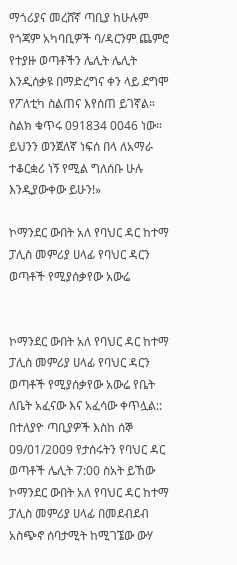ማጎሪያና መረሸኛ ጣቢያ ከሁሉም የጎጃም አካባቢዎች ባ/ዳርንም ጨምሮ የተያዙ ወጣቶችን ሌሊት ሌሊት እንዲሰቃዩ በማድረግና ቀን ላይ ደግሞ የፖለቲካ ስልጠና እየሰጠ ይገኛል።
ስልክ ቁጥሩ 091834 0046 ነው። ይህንን ወንጀለኛ ነፍሰ በላ ለአማራ ተቆርቋሪ ነኝ የሚል ግለሰቡ ሁሉ እንዲያውቀው ይሁን!»

ኮማንደር ውበት አለ የባህር ዳር ከተማ ፓሊስ መምሪያ ሀላፊ የባህር ዳርን ወጣቶች የሚያሰቃየው አውሬ


ኮማንደር ውበት አለ የባህር ዳር ከተማ ፓሊስ መምሪያ ሀላፊ የባህር ዳርን ወጣቶች የሚያሰቃየው አውሬ የቤት ለቤት አፈናው እና አፈሳው ቀጥሏል:: በተለያዮ ጣቢያዎች እስከ ሰኞ 09/01/2009 የታሰሩትን የባህር ዳር ወጣቶች ሌሊት 7:00 ስአት ይኸው ኮማንደር ውበት አለ የባህር ዳር ከተማ ፓሊስ መምሪያ ሀላፊ በመደብደብ አስጭኖ ሰባታሚት ከሚገኜው ውሃ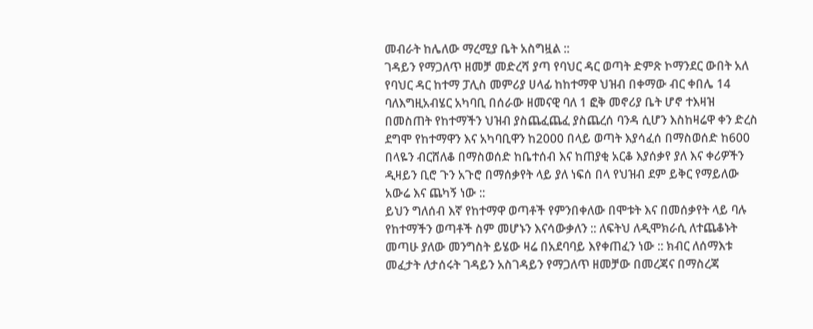መብራት ከሌለው ማረሚያ ቤት አስግዟል ::
ገዳይን የማጋለጥ ዘመቻ መድረሻ ያጣ የባህር ዳር ወጣት ድምጽ ኮማንደር ውበት አለ የባህር ዳር ከተማ ፓሊስ መምሪያ ሀላፊ ከከተማዋ ህዝብ በቀማው ብር ቀበሌ 14 ባለእግዚአብሄር አካባቢ በሰራው ዘመናዊ ባለ 1 ፎቅ መኖሪያ ቤት ሆኖ ተእዛዝ በመስጠት የከተማችን ህዝብ ያስጨፈጨፈ ያስጨረሰ ባንዳ ሲሆን እስከዛሬዋ ቀን ድረስ ደግሞ የከተማዋን እና አካባቢዋን ከ2000 በላይ ወጣት እያሳፈሰ በማስወሰድ ከ600 በላዬን ብርሸለቆ በማስወሰድ ከቤተሰብ እና ከጠያቂ አርቆ እያሰቃየ ያለ እና ቀሪዎችን ዲዛይን ቢሮ ጉን አጉሮ በማሰቃየት ላይ ያለ ነፍሰ በላ የህዝብ ደም ይቅር የማይለው አውሬ እና ጨካኝ ነው ::
ይህን ግለሰብ እኛ የከተማዋ ወጣቶች የምንበቀለው በሞቱት እና በመሰቃየት ላይ ባሉ የከተማችን ወጣቶች ስም መሆኑን እናሳውቃለን :: ለፍትህ ለዲሞክራሲ ለተጨቆኑት መጣሁ ያለው መንግስት ይሄው ዛሬ በአደባባይ እየቀጠፈን ነው :: ክብር ለሰማእቱ መፈታት ለታሰሩት ገዳይን አስገዳይን የማጋለጥ ዘመቻው በመረጃና በማስረጃ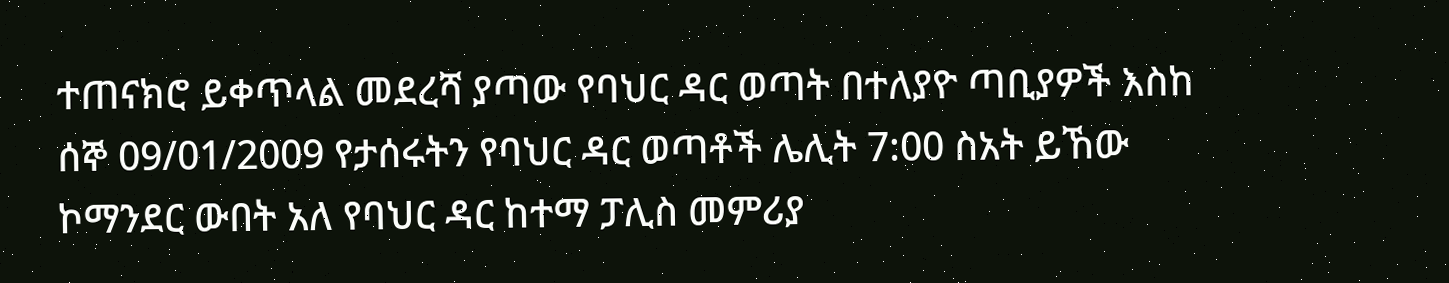ተጠናክሮ ይቀጥላል መደረሻ ያጣው የባህር ዳር ወጣት በተለያዮ ጣቢያዎች እስከ ሰኞ 09/01/2009 የታሰሩትን የባህር ዳር ወጣቶች ሌሊት 7:00 ስአት ይኸው ኮማንደር ውበት አለ የባህር ዳር ከተማ ፓሊስ መምሪያ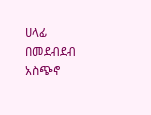ሀላፊ በመደብደብ አስጭኖ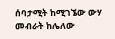ሰባታሚት ከሚገኜው ውሃ መብራት ከሌለው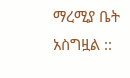ማረሚያ ቤት አስግዟል ::